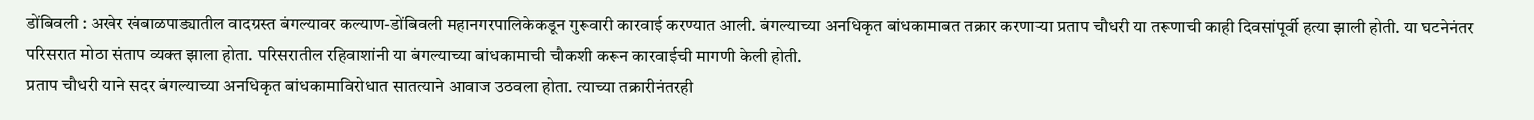डोंबिवली : अखेर खंबाळपाड्यातील वादग्रस्त बंगल्यावर कल्याण-डोंबिवली महानगरपालिकेकडून गुरूवारी कारवाई करण्यात आली. बंगल्याच्या अनधिकृत बांधकामाबत तक्रार करणाऱ्या प्रताप चौधरी या तरूणाची काही दिवसांपूर्वी हत्या झाली होती. या घटनेनंतर परिसरात मोठा संताप व्यक्त झाला होता. परिसरातील रहिवाशांनी या बंगल्याच्या बांधकामाची चौकशी करून कारवाईची मागणी केली होती.
प्रताप चौधरी याने सदर बंगल्याच्या अनधिकृत बांधकामाविरोधात सातत्याने आवाज उठवला होता. त्याच्या तक्रारीनंतरही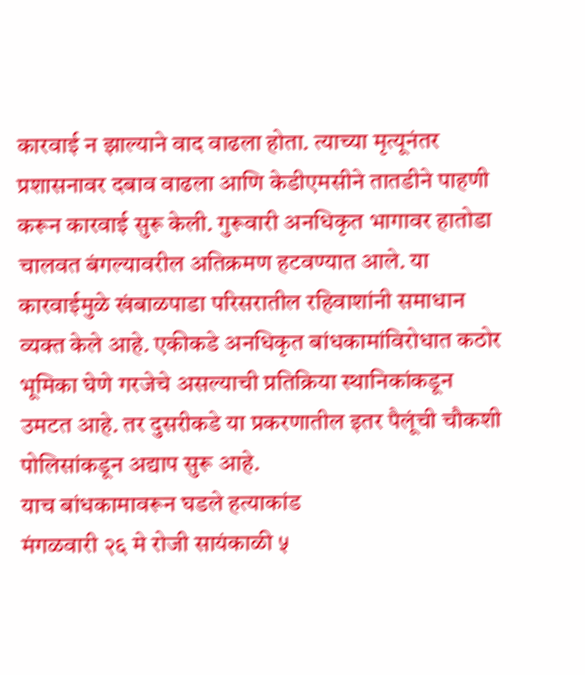कारवाई न झाल्याने वाद वाढला होता. त्याच्या मृत्यूनंतर प्रशासनावर दबाव वाढला आणि केडीएमसीने तातडीने पाहणी करून कारवाई सुरू केली. गुरूवारी अनधिकृत भागावर हातोडा चालवत बंगल्यावरील अतिक्रमण हटवण्यात आले. या कारवाईमुळे खंबाळपाडा परिसरातील रहिवाशांनी समाधान व्यक्त केले आहे. एकीकडे अनधिकृत बांधकामांविरोधात कठोर भूमिका घेणे गरजेचे असल्याची प्रतिक्रिया स्थानिकांकडून उमटत आहे. तर दुसरीकडे या प्रकरणातील इतर पैलूंची चौकशी पोलिसांकडून अद्याप सुरू आहे.
याच बांधकामावरून घडले हत्याकांड
मंगळवारी २६ मे रोजी सायंकाळी ५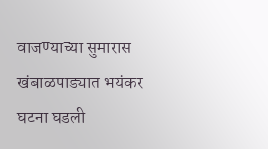वाजण्याच्या सुमारास खंबाळपाड्यात भयंकर घटना घडली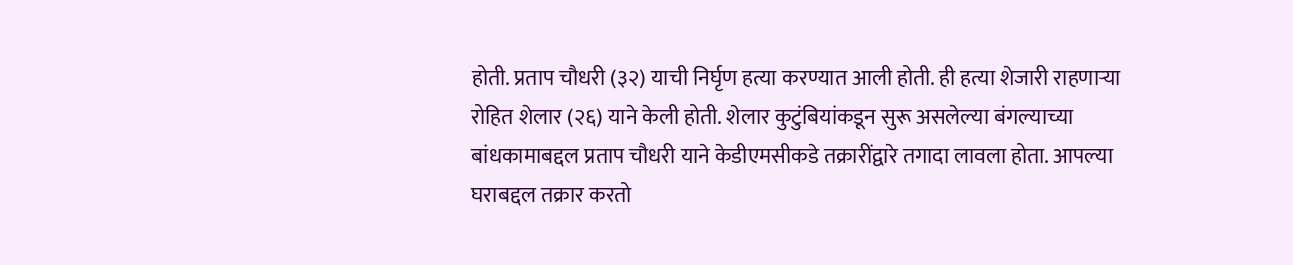होती. प्रताप चौधरी (३२) याची निर्घृण हत्या करण्यात आली होती. ही हत्या शेजारी राहणाऱ्या रोहित शेलार (२६) याने केली होती. शेलार कुटुंबियांकडून सुरू असलेल्या बंगल्याच्या बांधकामाबद्दल प्रताप चौधरी याने केडीएमसीकडे तक्रारींद्वारे तगादा लावला होता. आपल्या घराबद्दल तक्रार करतो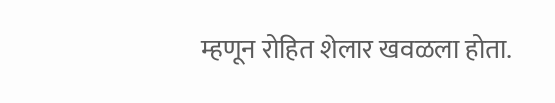म्हणून रोहित शेलार खवळला होता.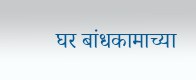घर बांधकामाच्या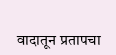वादातून प्रतापचा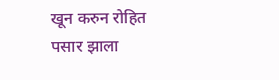खून करुन रोहित पसार झाला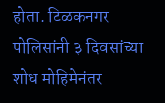होता. टिळकनगर पोलिसांनी ३ दिवसांच्या शोध मोहिमेनंतर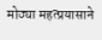मोठ्या महत्प्रयासाने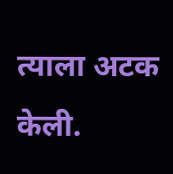त्याला अटक केली.